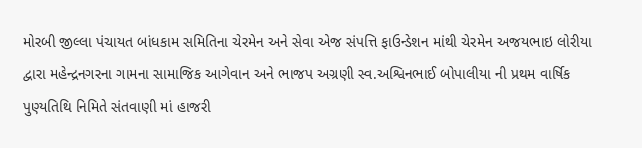મોરબી જીલ્લા પંચાયત બાંધકામ સમિતિના ચેરમેન અને સેવા એજ સંપત્તિ ફાઉન્ડેશન માંથી ચેરમેન અજયભાઇ લોરીયા દ્વારા મહેન્દ્રનગરના ગામના સામાજિક આગેવાન અને ભાજપ અગ્રણી સ્વ.અશ્વિનભાઈ બોપાલીયા ની પ્રથમ વાર્ષિક પુણ્યતિથિ નિમિતે સંતવાણી માં હાજરી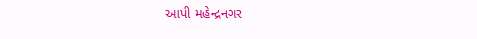આપી મહેન્દ્રનગર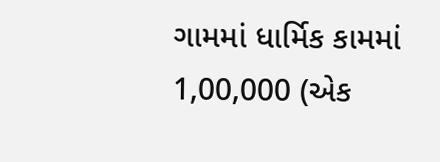ગામમાં ધાર્મિક કામમાં 1,00,000 (એક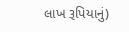લાખ રૂપિયાનું)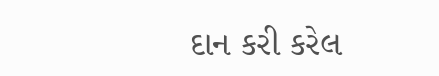દાન કરી કરેલ